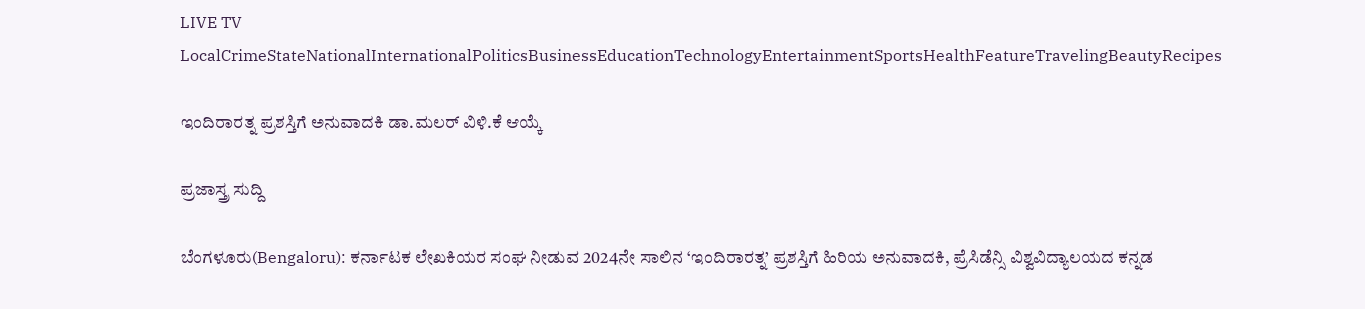LIVE TV LocalCrimeStateNationalInternationalPoliticsBusinessEducationTechnologyEntertainmentSportsHealthFeatureTravelingBeautyRecipes

ಇಂದಿರಾರತ್ನ ಪ್ರಶಸ್ತಿಗೆ ಅನುವಾದಕಿ ಡಾ.ಮಲರ್ ವಿಳಿ.ಕೆ ಆಯ್ಕೆ

ಪ್ರಜಾಸ್ತ್ರ ಸುದ್ದಿ

ಬೆಂಗಳೂರು(Bengaloru): ಕರ್ನಾಟಕ ಲೇಖಕಿಯರ ಸಂಘ ನೀಡುವ 2024ನೇ ಸಾಲಿನ ‘ಇಂದಿರಾರತ್ನ’ ಪ್ರಶಸ್ತಿಗೆ ಹಿರಿಯ ಅನುವಾದಕಿ, ಪ್ರೆಸಿಡೆನ್ಸಿ ವಿಶ್ವವಿದ್ಯಾಲಯದ ಕನ್ನಡ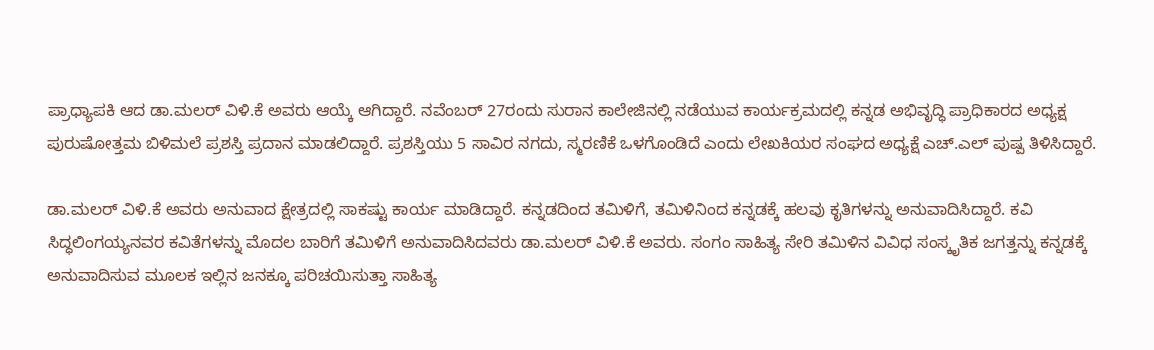ಪ್ರಾಧ್ಯಾಪಕಿ ಆದ ಡಾ.ಮಲರ್ ವಿಳಿ.ಕೆ ಅವರು ಆಯ್ಕೆ ಆಗಿದ್ದಾರೆ. ನವೆಂಬರ್ 27ರಂದು ಸುರಾನ ಕಾಲೇಜಿನಲ್ಲಿ ನಡೆಯುವ ಕಾರ್ಯಕ್ರಮದಲ್ಲಿ ಕನ್ನಡ ಅಭಿವೃದ್ಧಿ ಪ್ರಾಧಿಕಾರದ ಅಧ್ಯಕ್ಷ ಪುರುಷೋತ್ತಮ ಬಿಳಿಮಲೆ ಪ್ರಶಸ್ತಿ ಪ್ರದಾನ ಮಾಡಲಿದ್ದಾರೆ. ಪ್ರಶಸ್ತಿಯು 5 ಸಾವಿರ ನಗದು, ಸ್ಮರಣಿಕೆ ಒಳಗೊಂಡಿದೆ ಎಂದು ಲೇಖಕಿಯರ ಸಂಘದ ಅಧ್ಯಕ್ಷೆ ಎಚ್.ಎಲ್ ಪುಷ್ಪ ತಿಳಿಸಿದ್ದಾರೆ.

ಡಾ.ಮಲರ್ ವಿಳಿ.ಕೆ ಅವರು ಅನುವಾದ ಕ್ಷೇತ್ರದಲ್ಲಿ ಸಾಕಷ್ಟು ಕಾರ್ಯ ಮಾಡಿದ್ದಾರೆ. ಕನ್ನಡದಿಂದ ತಮಿಳಿಗೆ, ತಮಿಳಿನಿಂದ ಕನ್ನಡಕ್ಕೆ ಹಲವು ಕೃತಿಗಳನ್ನು ಅನುವಾದಿಸಿದ್ದಾರೆ. ಕವಿ ಸಿದ್ಧಲಿಂಗಯ್ಯನವರ ಕವಿತೆಗಳನ್ನು ಮೊದಲ ಬಾರಿಗೆ ತಮಿಳಿಗೆ ಅನುವಾದಿಸಿದವರು ಡಾ.ಮಲರ್ ವಿಳಿ.ಕೆ ಅವರು. ಸಂಗಂ ಸಾಹಿತ್ಯ ಸೇರಿ ತಮಿಳಿನ ವಿವಿಧ ಸಂಸ್ಕೃತಿಕ ಜಗತ್ತನ್ನು ಕನ್ನಡಕ್ಕೆ ಅನುವಾದಿಸುವ ಮೂಲಕ ಇಲ್ಲಿನ ಜನಕ್ಕೂ ಪರಿಚಯಿಸುತ್ತಾ ಸಾಹಿತ್ಯ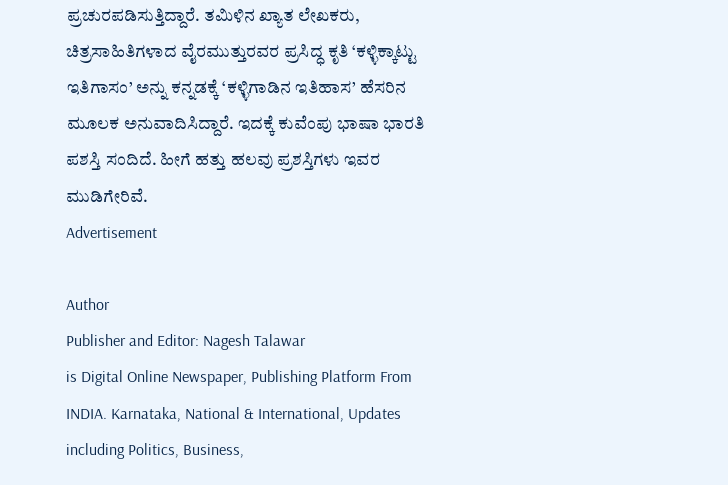ಪ್ರಚುರಪಡಿಸುತ್ತಿದ್ದಾರೆ. ತಮಿಳಿನ ಖ್ಯಾತ ಲೇಖಕರು, ಚಿತ್ರಸಾಹಿತಿಗಳಾದ ವೈರಮುತ್ತುರವರ ಪ್ರಸಿದ್ಧ ಕೃತಿ ‘ಕಳ್ಳಿಕ್ಕಾಟ್ಟು ಇತಿಗಾಸಂ’ ಅನ್ನು ಕನ್ನಡಕ್ಕೆ ‘ಕಳ್ಳಿಗಾಡಿನ ಇತಿಹಾಸ’ ಹೆಸರಿನ ಮೂಲಕ ಅನುವಾದಿಸಿದ್ದಾರೆ. ಇದಕ್ಕೆ ಕುವೆಂಪು ಭಾಷಾ ಭಾರತಿ ಪಶಸ್ತಿ ಸಂದಿದೆ. ಹೀಗೆ ಹತ್ತು ಹಲವು ಪ್ರಶಸ್ತಿಗಳು ಇವರ ಮುಡಿಗೇರಿವೆ.
Advertisement

Author
Publisher and Editor: Nagesh Talawar
is Digital Online Newspaper, Publishing Platform From INDIA. Karnataka, National & International, Updates including Politics, Business,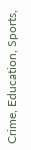Crime, Education, Sports,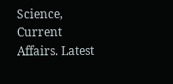Science, Current Affairs. Latest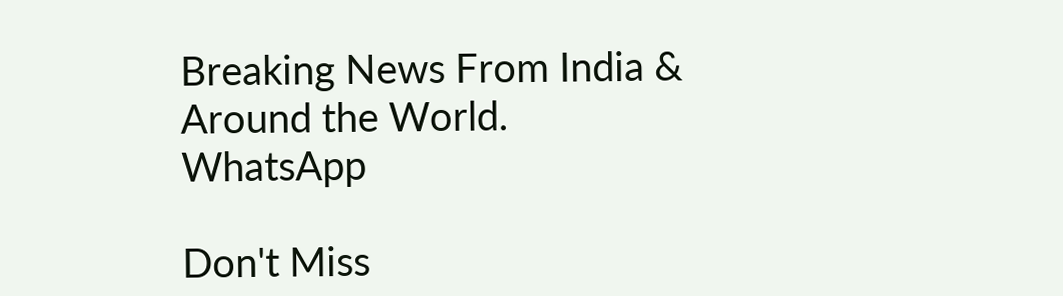Breaking News From India & Around the World.
WhatsApp

Don't Miss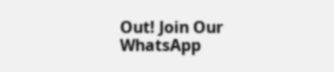Out! Join Our WhatsApp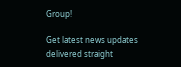Group!

Get latest news updates delivered straight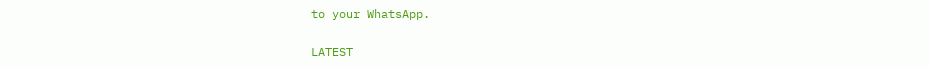to your WhatsApp.

LATEST